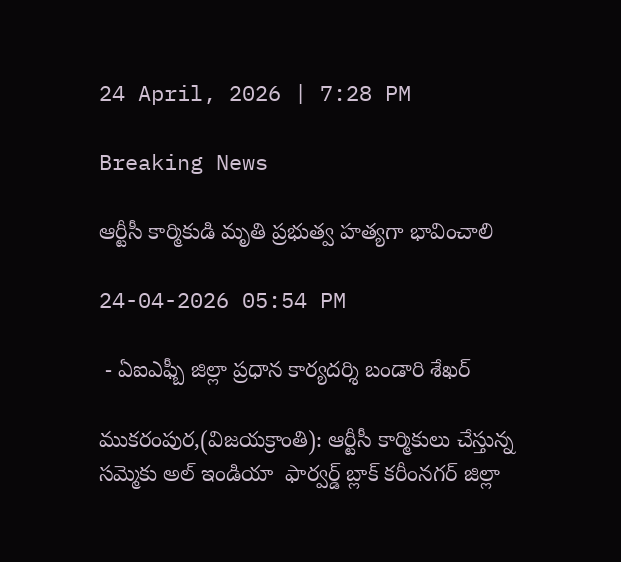24 April, 2026 | 7:28 PM

Breaking News

ఆర్టీసీ కార్మికుడి మృతి ప్రభుత్వ హత్యగా భావించాలి

24-04-2026 05:54 PM

 - ఏఐఎఫ్బీ జిల్లా ప్రధాన కార్యదర్శి బండారి శేఖర్

ముకరంపుర,(విజయక్రాంతి): ఆర్టీసీ కార్మికులు చేస్తున్న సమ్మెకు అల్ ఇండియా  ఫార్వర్డ్ బ్లాక్ కరీంనగర్ జిల్లా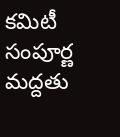కమిటీ సంపూర్ణ మద్దతు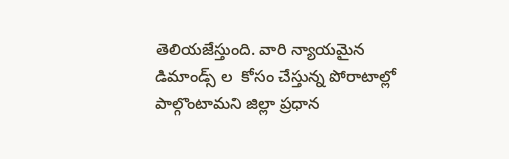తెలియజేస్తుంది. వారి న్యాయమైన  డిమాండ్స్ ల  కోసం చేస్తున్న పోరాటాల్లో పాల్గొంటామని జిల్లా ప్రధాన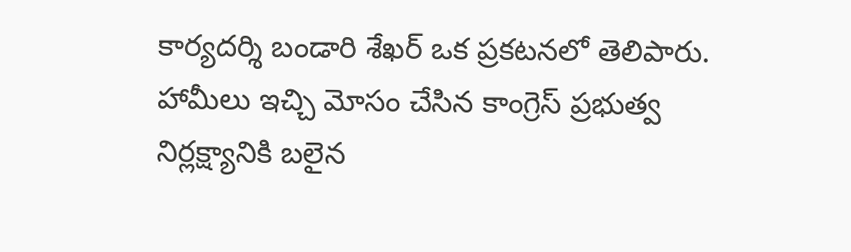కార్యదర్శి బండారి శేఖర్ ఒక ప్రకటనలో తెలిపారు. హామీలు ఇచ్చి మోసం చేసిన కాంగ్రెస్ ప్రభుత్వ నిర్లక్ష్యానికి బలైన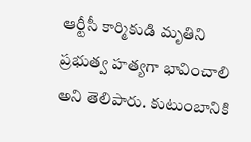ఆర్టీసీ కార్మికుడి మృతిని ప్రభుత్వ హత్యగా భావించాలి అని తెలిపారు. కుటుంబానికి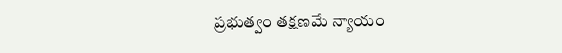ప్రభుత్వం తక్షణమే న్యాయం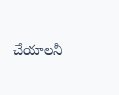చేయాలనీ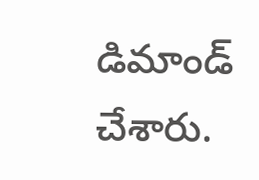డిమాండ్ చేశారు.